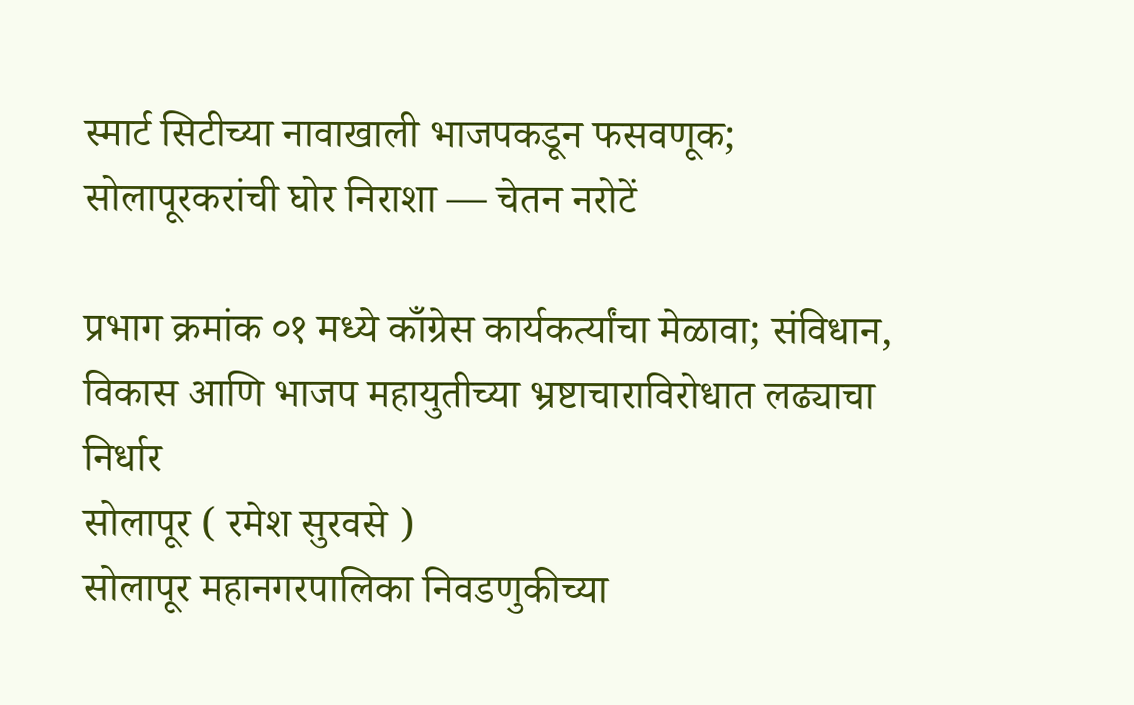स्मार्ट सिटीच्या नावाखाली भाजपकडून फसवणूक; सोलापूरकरांची घोर निराशा — चेतन नरोटें

प्रभाग क्रमांक ०१ मध्ये काँग्रेस कार्यकर्त्यांचा मेळावा; संविधान, विकास आणि भाजप महायुतीच्या भ्रष्टाचाराविरोधात लढ्याचा निर्धार
सोलापूर ( रमेश सुरवसे )
सोलापूर महानगरपालिका निवडणुकीच्या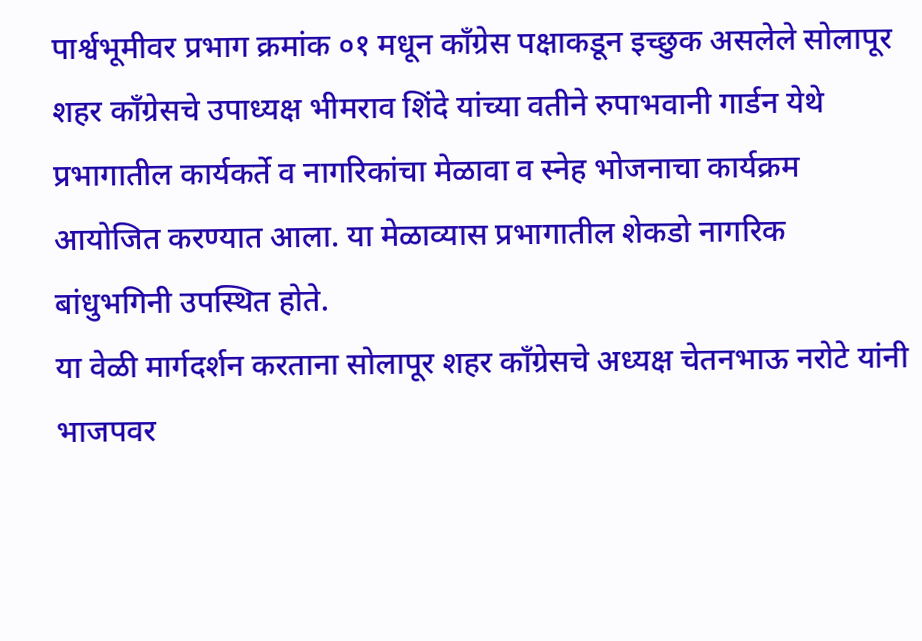पार्श्वभूमीवर प्रभाग क्रमांक ०१ मधून काँग्रेस पक्षाकडून इच्छुक असलेले सोलापूर शहर काँग्रेसचे उपाध्यक्ष भीमराव शिंदे यांच्या वतीने रुपाभवानी गार्डन येथे प्रभागातील कार्यकर्ते व नागरिकांचा मेळावा व स्नेह भोजनाचा कार्यक्रम आयोजित करण्यात आला. या मेळाव्यास प्रभागातील शेकडो नागरिक बांधुभगिनी उपस्थित होते.
या वेळी मार्गदर्शन करताना सोलापूर शहर काँग्रेसचे अध्यक्ष चेतनभाऊ नरोटे यांनी भाजपवर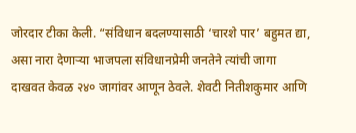जोरदार टीका केली. “संविधान बदलण्यासाठी ‘चारशे पार’ बहुमत द्या, असा नारा देणाऱ्या भाजपला संविधानप्रेमी जनतेने त्यांची जागा दाखवत केवळ २४० जागांवर आणून ठेवले. शेवटी नितीशकुमार आणि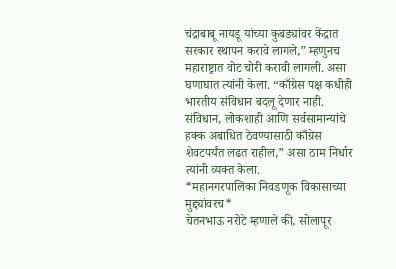चंद्राबाबू नायडू यांच्या कुबड्यांवर केंद्रात सरकार स्थापन करावे लागले,” म्हणुनच महाराष्ट्रात वोट चोरी करावी लागली. असा घणाघात त्यांनी केला. “काँग्रेस पक्ष कधीही भारतीय संविधान बदलू देणार नाही. संविधान, लोकशाही आणि सर्वसामान्यांचे हक्क अबाधित ठेवण्यासाठी काँग्रेस शेवटपर्यंत लढत राहील,” असा ठाम निर्धार त्यांनी व्यक्त केला.
*महानगरपालिका निवडणूक विकासाच्या मुद्द्यांवरच*
चेतनभाऊ नरोटे म्हणाले की, सोलापूर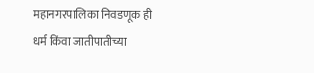महानगरपालिका निवडणूक ही धर्म किंवा जातीपातीच्या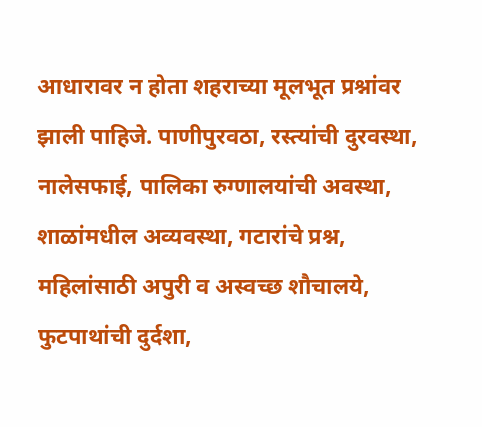आधारावर न होता शहराच्या मूलभूत प्रश्नांवर झाली पाहिजे. पाणीपुरवठा, रस्त्यांची दुरवस्था, नालेसफाई, पालिका रुग्णालयांची अवस्था, शाळांमधील अव्यवस्था, गटारांचे प्रश्न, महिलांसाठी अपुरी व अस्वच्छ शौचालये, फुटपाथांची दुर्दशा,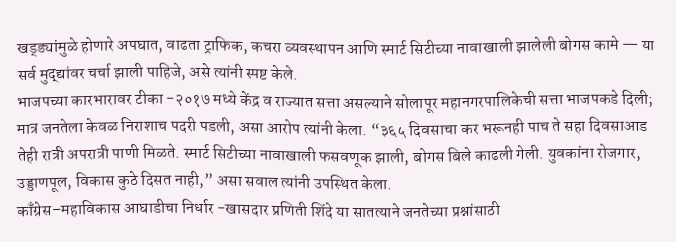खड्ड्यांमुळे होणारे अपघात, वाढता ट्राफिक, कचरा व्यवस्थापन आणि स्मार्ट सिटीच्या नावाखाली झालेली बोगस कामे — या सर्व मुद्द्यांवर चर्चा झाली पाहिजे, असे त्यांनी स्पष्ट केले.
भाजपच्या कारभारावर टीका -२०१७ मध्ये केंद्र व राज्यात सत्ता असल्याने सोलापूर महानगरपालिकेची सत्ता भाजपकडे दिली; मात्र जनतेला केवळ निराशाच पदरी पडली, असा आरोप त्यांनी केला. “३६५ दिवसाचा कर भरूनही पाच ते सहा दिवसाआड तेही रात्री अपरात्री पाणी मिळते. स्मार्ट सिटीच्या नावाखाली फसवणूक झाली, बोगस बिले काढली गेली. युवकांना रोजगार, उड्डाणपूल, विकास कुठे दिसत नाही,” असा सवाल त्यांनी उपस्थित केला.
काँग्रेस–महाविकास आघाडीचा निर्धार -खासदार प्रणिती शिंदे या सातत्याने जनतेच्या प्रश्नांसाठी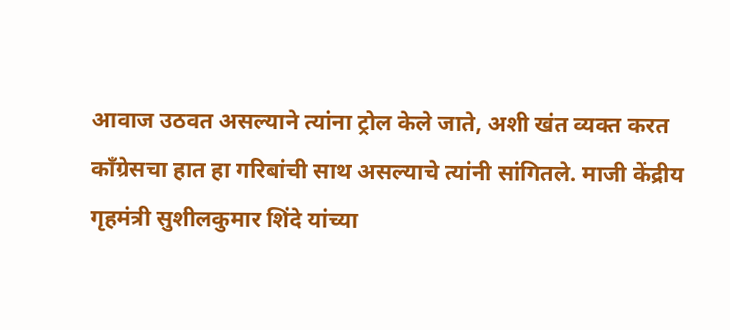आवाज उठवत असल्याने त्यांना ट्रोल केले जाते, अशी खंत व्यक्त करत काँग्रेसचा हात हा गरिबांची साथ असल्याचे त्यांनी सांगितले. माजी केंद्रीय गृहमंत्री सुशीलकुमार शिंदे यांच्या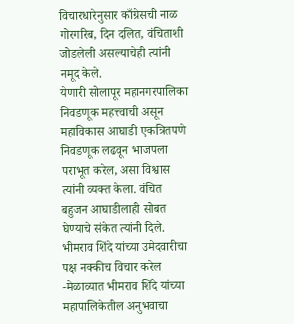विचारधारेनुसार काँग्रेसची नाळ गोरगरिब, दिन दलित, वंचिताशी जोडलेली असल्याचेही त्यांनी नमूद केले.
येणारी सोलापूर महानगरपालिका निवडणूक महत्त्वाची असून महाविकास आघाडी एकत्रितपणे निवडणूक लढवून भाजपला पराभूत करेल, असा विश्वास त्यांनी व्यक्त केला. वंचित बहुजन आघाडीलाही सोबत घेण्याचे संकेत त्यांनी दिले.
भीमराव शिंदे यांच्या उमेदवारीचा पक्ष नक्कीच विचार करेल -मेळाव्यात भीमराव शिंदे यांच्या महापालिकेतील अनुभवाचा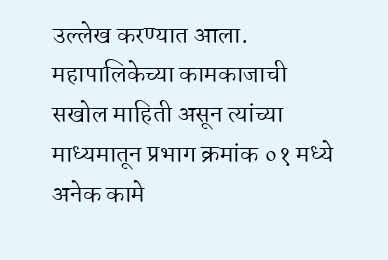उल्लेख करण्यात आला. महापालिकेच्या कामकाजाची सखोल माहिती असून त्यांच्या माध्यमातून प्रभाग क्रमांक ०१ मध्ये अनेक कामे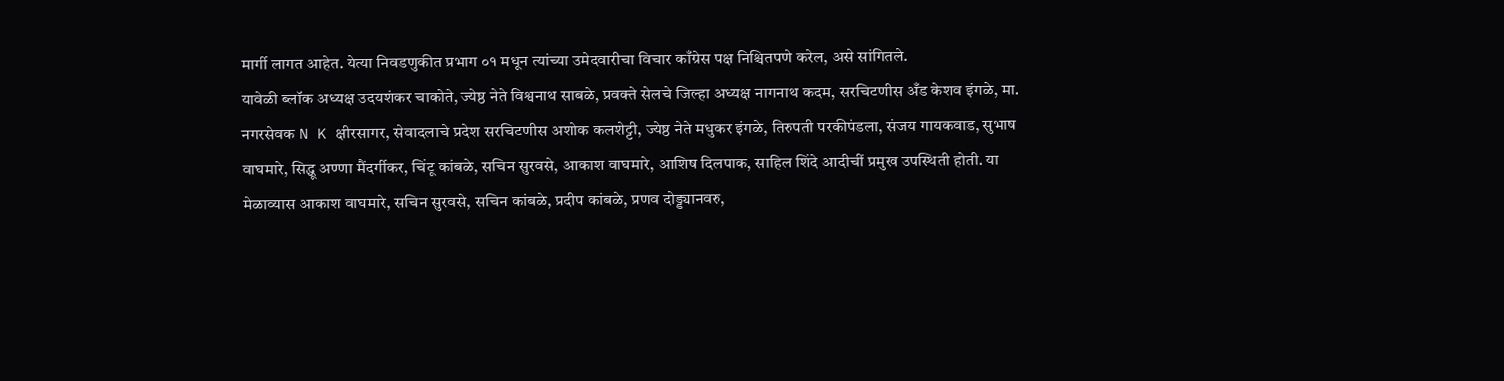मार्गी लागत आहेत. येत्या निवडणुकीत प्रभाग ०१ मधून त्यांच्या उमेदवारीचा विचार काँग्रेस पक्ष निश्चितपणे करेल, असे सांगितले.
यावेळी ब्लॉक अध्यक्ष उदयशंकर चाकोते, ज्येष्ठ नेते विश्वनाथ साबळे, प्रवक्ते सेलचे जिल्हा अध्यक्ष नागनाथ कदम, सरचिटणीस अँड केशव इंगळे, मा. नगरसेवक N K क्षीरसागर, सेवादलाचे प्रदेश सरचिटणीस अशोक कलशेट्टी, ज्येष्ठ नेते मधुकर इंगळे, तिरुपती परकीपंडला, संजय गायकवाड, सुभाष वाघमारे, सिद्धू अण्णा मैंदर्गीकर, चिंटू कांबळे, सचिन सुरवसे, आकाश वाघमारे, आशिष दिलपाक, साहिल शिंदे आदीचीं प्रमुख उपस्थिती होती. या मेळाव्यास आकाश वाघमारे, सचिन सुरवसे, सचिन कांबळे, प्रदीप कांबळे, प्रणव दोड्ड्यानवरु,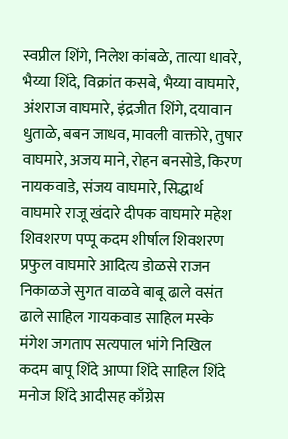स्वप्नील शिंगे, निलेश कांबळे, तात्या धावरे, भैय्या शिंदे, विक्रांत कसबे, भैय्या वाघमारे, अंशराज वाघमारे, इंद्रजीत शिंगे, दयावान धुताळे, बबन जाधव, मावली वाक्तोरे, तुषार वाघमारे, अजय माने, रोहन बनसोडे, किरण नायकवाडे, संजय वाघमारे, सिद्धार्थ वाघमारे राजू खंदारे दीपक वाघमारे महेश शिवशरण पप्पू कदम शीर्षाल शिवशरण प्रफुल वाघमारे आदित्य डोळसे राजन निकाळजे सुगत वाळवे बाबू ढाले वसंत ढाले साहिल गायकवाड साहिल मस्के मंगेश जगताप सत्यपाल भांगे निखिल कदम बापू शिंदे आप्पा शिंदे साहिल शिंदे मनोज शिंदे आदीसह काँग्रेस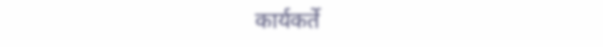कार्यकर्ते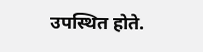उपस्थित होते.